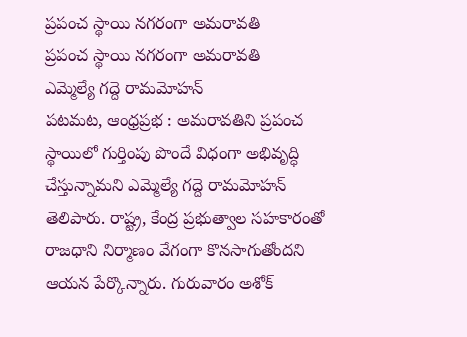ప్రపంచ స్థాయి నగరంగా అమరావతి
ప్రపంచ స్థాయి నగరంగా అమరావతి
ఎమ్మెల్యే గద్దె రామమోహన్
పటమట, ఆంధ్రప్రభ : అమరావతిని ప్రపంచ స్థాయిలో గుర్తింపు పొందే విధంగా అభివృద్ధి చేస్తున్నామని ఎమ్మెల్యే గద్దె రామమోహన్ తెలిపారు. రాష్ట్ర, కేంద్ర ప్రభుత్వాల సహకారంతో రాజధాని నిర్మాణం వేగంగా కొనసాగుతోందని ఆయన పేర్కొన్నారు. గురువారం అశోక్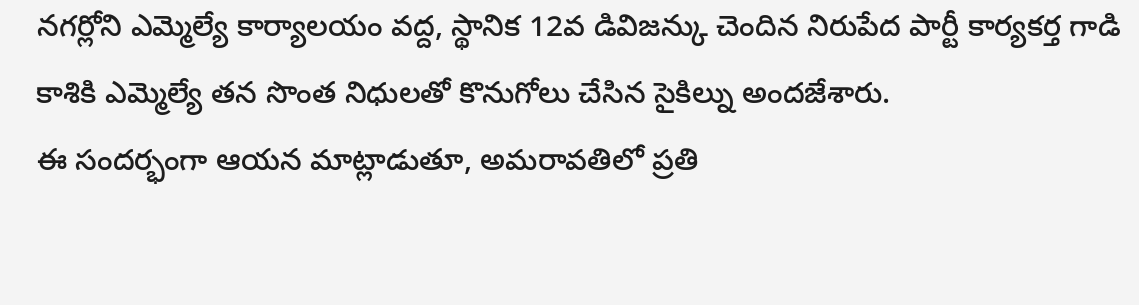నగర్లోని ఎమ్మెల్యే కార్యాలయం వద్ద, స్థానిక 12వ డివిజన్కు చెందిన నిరుపేద పార్టీ కార్యకర్త గాడి కాశికి ఎమ్మెల్యే తన సొంత నిధులతో కొనుగోలు చేసిన సైకిల్ను అందజేశారు.
ఈ సందర్భంగా ఆయన మాట్లాడుతూ, అమరావతిలో ప్రతి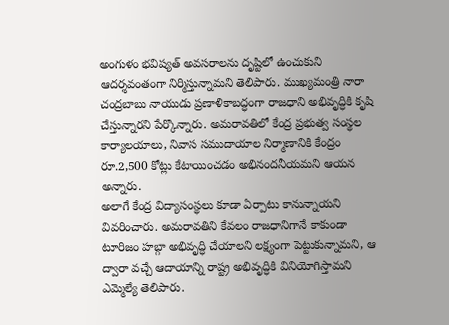అంగుళం భవిష్యత్ అవసరాలను దృష్టిలో ఉంచుకుని ఆదర్శవంతంగా నిర్మిస్తున్నామని తెలిపారు. ముఖ్యమంత్రి నారా చంద్రబాబు నాయుడు ప్రణాళికాబద్ధంగా రాజధాని అభివృద్ధికి కృషి చేస్తున్నారని పేర్కొన్నారు. అమరావతిలో కేంద్ర ప్రభుత్వ సంస్థల కార్యాలయాలు, నివాస సముదాయాల నిర్మాణానికి కేంద్రం రూ.2,500 కోట్లు కేటాయించడం అభినందనీయమని ఆయన అన్నారు.
అలాగే కేంద్ర విద్యాసంస్థలు కూడా ఏర్పాటు కానున్నాయని వివరించారు. అమరావతిని కేవలం రాజధానిగానే కాకుండా టూరిజం హబ్గా అభివృద్ధి చేయాలని లక్ష్యంగా పెట్టుకున్నామని, ఆ ద్వారా వచ్చే ఆదాయాన్ని రాష్ట్ర అభివృద్ధికి వినియోగిస్తామని ఎమ్మెల్యే తెలిపారు.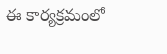ఈ కార్యక్రమంలో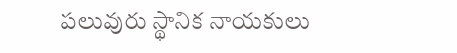పలువురు స్థానిక నాయకులు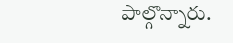పాల్గొన్నారు.